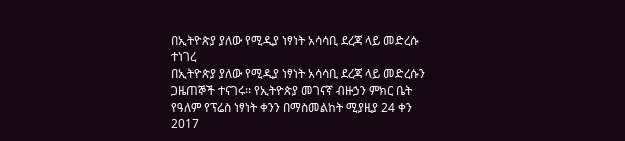በኢትዮጵያ ያለው የሚዲያ ነፃነት አሳሳቢ ደረጃ ላይ መድረሱ ተነገረ
በኢትዮጵያ ያለው የሚዲያ ነፃነት አሳሳቢ ደረጃ ላይ መድረሱን ጋዜጠኞች ተናገሩ፡፡ የኢትዮጵያ መገናኛ ብዙኃን ምክር ቤት የዓለም የፕሬስ ነፃነት ቀንን በማስመልከት ሚያዚያ 24 ቀን 2017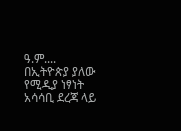ዓ.ም....
በኢትዮጵያ ያለው የሚዲያ ነፃነት አሳሳቢ ደረጃ ላይ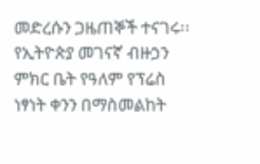መድረሱን ጋዜጠኞች ተናገሩ፡፡ የኢትዮጵያ መገናኛ ብዙኃን ምክር ቤት የዓለም የፕሬስ ነፃነት ቀንን በማስመልከት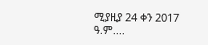ሚያዚያ 24 ቀን 2017 ዓ.ም....